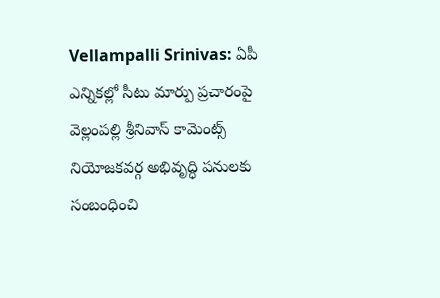Vellampalli Srinivas: ఏపీ ఎన్నికల్లో సీటు మార్పు ప్రచారంపై వెల్లంపల్లి శ్రీనివాస్ కామెంట్స్
నియోజకవర్గ అభివృద్ధి పనులకు సంబంధించి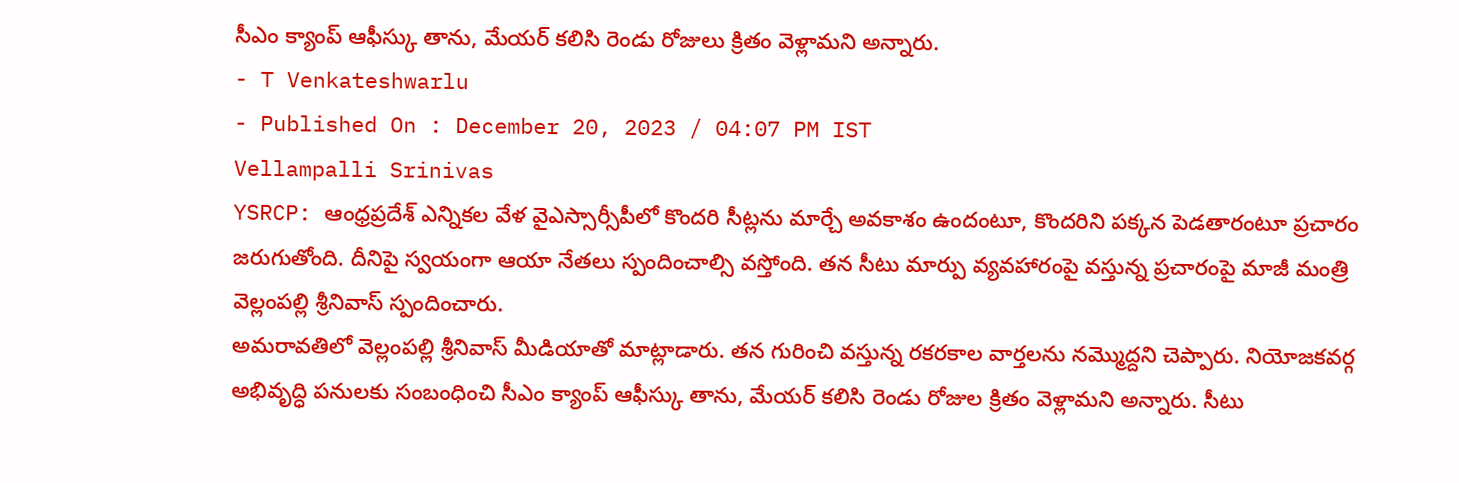సీఎం క్యాంప్ ఆఫీస్కు తాను, మేయర్ కలిసి రెండు రోజులు క్రితం వెళ్లామని అన్నారు.
- T Venkateshwarlu
- Published On : December 20, 2023 / 04:07 PM IST
Vellampalli Srinivas
YSRCP: ఆంధ్రప్రదేశ్ ఎన్నికల వేళ వైఎస్సార్సీపీలో కొందరి సీట్లను మార్చే అవకాశం ఉందంటూ, కొందరిని పక్కన పెడతారంటూ ప్రచారం జరుగుతోంది. దీనిపై స్వయంగా ఆయా నేతలు స్పందించాల్సి వస్తోంది. తన సీటు మార్పు వ్యవహారంపై వస్తున్న ప్రచారంపై మాజీ మంత్రి వెల్లంపల్లి శ్రీనివాస్ స్పందించారు.
అమరావతిలో వెల్లంపల్లి శ్రీనివాస్ మీడియాతో మాట్లాడారు. తన గురించి వస్తున్న రకరకాల వార్తలను నమ్మొద్దని చెప్పారు. నియోజకవర్గ అభివృద్ధి పనులకు సంబంధించి సీఎం క్యాంప్ ఆఫీస్కు తాను, మేయర్ కలిసి రెండు రోజుల క్రితం వెళ్లామని అన్నారు. సీటు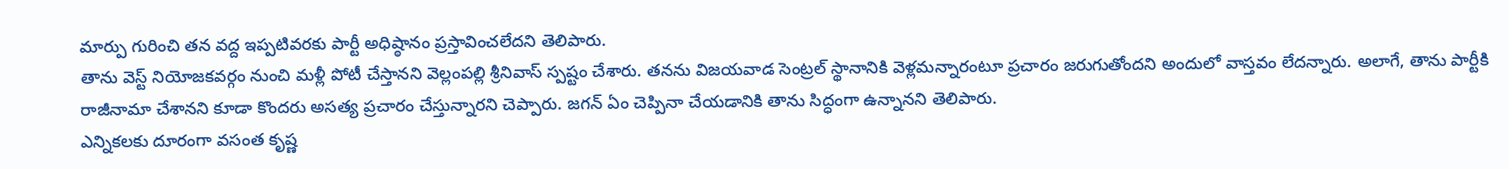మార్పు గురించి తన వద్ద ఇప్పటివరకు పార్టీ అధిష్ఠానం ప్రస్తావించలేదని తెలిపారు.
తాను వెస్ట్ నియోజకవర్గం నుంచి మళ్లీ పోటీ చేస్తానని వెల్లంపల్లి శ్రీనివాస్ స్పష్టం చేశారు. తనను విజయవాడ సెంట్రల్ స్థానానికి వెళ్లమన్నారంటూ ప్రచారం జరుగుతోందని అందులో వాస్తవం లేదన్నారు. అలాగే, తాను పార్టీకి రాజీనామా చేశానని కూడా కొందరు అసత్య ప్రచారం చేస్తున్నారని చెప్పారు. జగన్ ఏం చెప్పినా చేయడానికి తాను సిద్ధంగా ఉన్నానని తెలిపారు.
ఎన్నికలకు దూరంగా వసంత కృష్ణ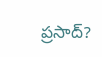ప్రసాద్?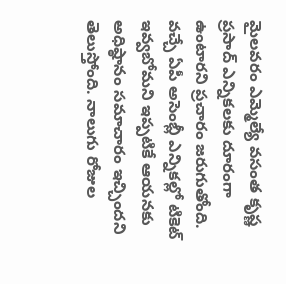మైలవరం ఎమ్మెల్యే వసంత కృష్ణ ప్రసాద్ ఎన్నికలకు దూరంగా ఉంటారని ప్రచారం జరుగుతోంది. వచ్చే ఏపీ అసెంబ్లీ ఎన్నికల్లో టికెట్ ఇవ్వబోమని ఇప్పటికే ఆయనకు అధిష్ఠానం సమాచారం ఇచ్చిందని తెలుస్తోంది. నాలుగు రోజుల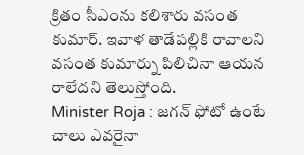క్రితం సీఎంను కలిశారు వసంత కుమార్. ఇవాళ తాడేపల్లికి రావాలని వసంత కుమార్ను పిలిచినా ఆయన రాలేదని తెలుస్తోంది.
Minister Roja : జగన్ ఫోటో ఉంటే చాలు ఎవరైనా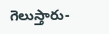గెలుస్తారు-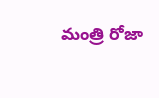మంత్రి రోజా